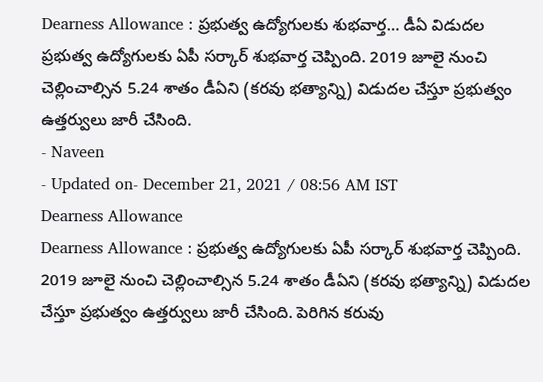Dearness Allowance : ప్రభుత్వ ఉద్యోగులకు శుభవార్త… డీఏ విడుదల
ప్రభుత్వ ఉద్యోగులకు ఏపీ సర్కార్ శుభవార్త చెప్పింది. 2019 జూలై నుంచి చెల్లించాల్సిన 5.24 శాతం డీఏని (కరవు భత్యాన్ని) విడుదల చేస్తూ ప్రభుత్వం ఉత్తర్వులు జారీ చేసింది.
- Naveen
- Updated on- December 21, 2021 / 08:56 AM IST
Dearness Allowance
Dearness Allowance : ప్రభుత్వ ఉద్యోగులకు ఏపీ సర్కార్ శుభవార్త చెప్పింది. 2019 జూలై నుంచి చెల్లించాల్సిన 5.24 శాతం డీఏని (కరవు భత్యాన్ని) విడుదల చేస్తూ ప్రభుత్వం ఉత్తర్వులు జారీ చేసింది. పెరిగిన కరువు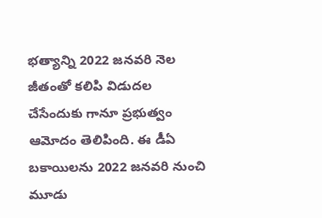భత్యాన్ని 2022 జనవరి నెల జీతంతో కలిపి విడుదల చేసేందుకు గానూ ప్రభుత్వం ఆమోదం తెలిపింది. ఈ డీఏ బకాయిలను 2022 జనవరి నుంచి మూడు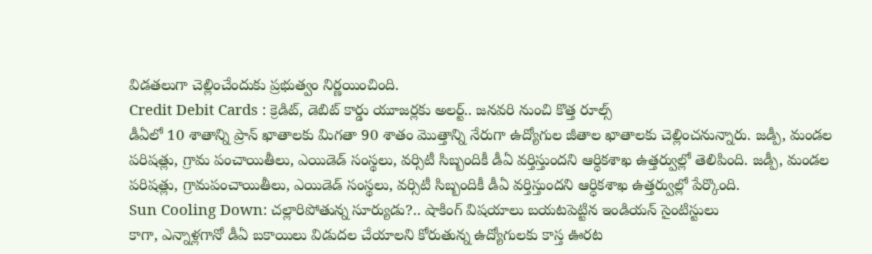విడతలుగా చెల్లించేందుకు ప్రభుత్వం నిర్ణయించింది.
Credit Debit Cards : క్రెడిట్, డెబిట్ కార్డు యూజర్లకు అలర్ట్.. జనవరి నుంచి కొత్త రూల్స్
డీఏలో 10 శాతాన్ని ప్రాన్ ఖాతాలకు మిగతా 90 శాతం మొత్తాన్ని నేరుగా ఉద్యోగుల జీతాల ఖాతాలకు చెల్లించనున్నారు. జడ్పీ, మండల పరిషత్లు, గ్రామ పంచాయితీలు, ఎయిడెడ్ సంస్థలు, వర్సిటీ సిబ్బందికీ డీఏ వర్తిస్తుందని ఆర్ధికశాఖ ఉత్తర్వుల్లో తెలిపింది. జడ్పీ, మండల పరిషత్లు, గ్రామపంచాయితీలు, ఎయిడెడ్ సంస్థలు, వర్సిటీ సిబ్బందికీ డీఏ వర్తిస్తుందని ఆర్ధికశాఖ ఉత్తర్వుల్లో పేర్కొంది.
Sun Cooling Down: చల్లారిపోతున్న సూర్యుడు?.. షాకింగ్ విషయాలు బయటపెట్టిన ఇండియన్ సైంటిస్టులు
కాగా, ఎన్నాళ్లగానో డీఏ బకాయిలు విడుదల చేయాలని కోరుతున్న ఉద్యోగులకు కాస్త ఊరట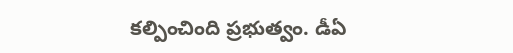కల్పించింది ప్రభుత్వం. డీఏ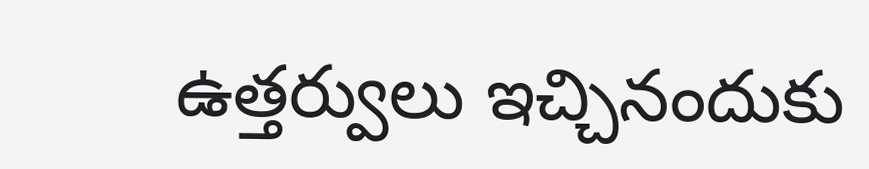ఉత్తర్వులు ఇచ్చినందుకు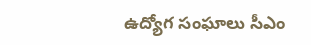ఉద్యోగ సంఘాలు సీఎం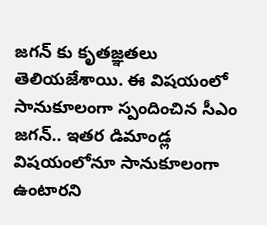జగన్ కు కృతజ్ఞతలు తెలియజేశాయి. ఈ విషయంలో సానుకూలంగా స్పందించిన సీఎం జగన్.. ఇతర డిమాండ్ల విషయంలోనూ సానుకూలంగా ఉంటారని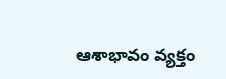ఆశాభావం వ్యక్తం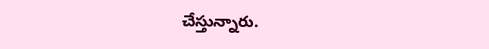చేస్తున్నారు.